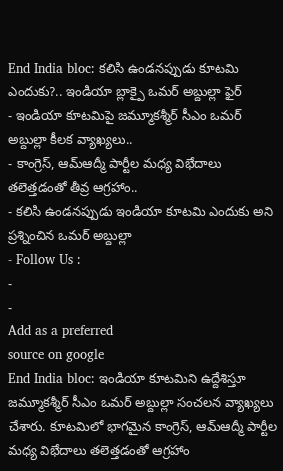End India bloc: కలిసి ఉండనప్పుడు కూటమి ఎందుకు?.. ఇండియా బ్లాక్పై ఒమర్ అబ్దుల్లా ఫైర్
- ఇండియా కూటమిపై జమ్మూకశ్మీర్ సీఎం ఒమర్ అబ్దుల్లా కీలక వ్యాఖ్యలు..
- కాంగ్రెస్, ఆమ్ఆద్మీ పార్టీల మధ్య విభేదాలు తలెత్తడంతో తీవ్ర ఆగ్రహాం..
- కలిసి ఉండనప్పుడు ఇండియా కూటమి ఎందుకు అని ప్రశ్నించిన ఒమర్ అబ్దుల్లా
- Follow Us :
-
-
Add as a preferred
source on google
End India bloc: ఇండియా కూటమిని ఉద్దేశిస్తూ జమ్మూకశ్మీర్ సీఎం ఒమర్ అబ్దుల్లా సంచలన వ్యాఖ్యలు చేశారు. కూటమిలో భాగమైన కాంగ్రెస్, ఆమ్ఆద్మీ పార్టీల మధ్య విభేదాలు తలెత్తడంతో ఆగ్రహాం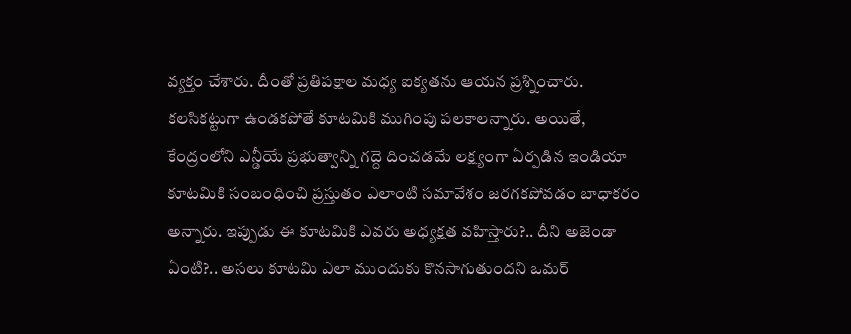వ్యక్తం చేశారు. దీంతో ప్రతిపక్షాల మధ్య ఐక్యతను ఆయన ప్రశ్నించారు. కలసికట్టుగా ఉండకపోతే కూటమికి ముగింపు పలకాలన్నారు. అయితే, కేంద్రంలోని ఎన్డీయే ప్రభుత్వాన్ని గద్దె దించడమే లక్ష్యంగా ఏర్పడిన ఇండియా కూటమికి సంబంధించి ప్రస్తుతం ఎలాంటి సమావేశం జరగకపోవడం బాధాకరం అన్నారు. ఇప్పుడు ఈ కూటమికి ఎవరు అధ్యక్షత వహిస్తారు?.. దీని అజెండా ఏంటి?.. అసలు కూటమి ఎలా ముందుకు కొనసాగుతుందని ఒమర్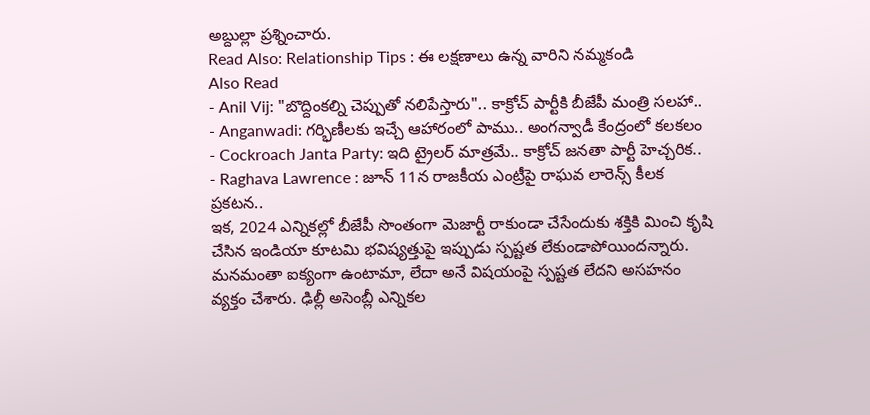అబ్దుల్లా ప్రశ్నించారు.
Read Also: Relationship Tips : ఈ లక్షణాలు ఉన్న వారిని నమ్మకండి
Also Read
- Anil Vij: "బొద్దింకల్ని చెప్పుతో నలిపేస్తారు".. కాక్రోచ్ పార్టీకి బీజేపీ మంత్రి సలహా..
- Anganwadi: గర్భిణీలకు ఇచ్చే ఆహారంలో పాము.. అంగన్వాడీ కేంద్రంలో కలకలం
- Cockroach Janta Party: ఇది ట్రైలర్ మాత్రమే.. కాక్రోచ్ జనతా పార్టీ హెచ్చరిక..
- Raghava Lawrence : జూన్ 11న రాజకీయ ఎంట్రీపై రాఘవ లారెన్స్ కీలక ప్రకటన..
ఇక, 2024 ఎన్నికల్లో బీజేపీ సొంతంగా మెజార్టీ రాకుండా చేసేందుకు శక్తికి మించి కృషి చేసిన ఇండియా కూటమి భవిష్యత్తుపై ఇప్పుడు స్పష్టత లేకుండాపోయిందన్నారు. మనమంతా ఐక్యంగా ఉంటామా, లేదా అనే విషయంపై స్పష్టత లేదని అసహనం వ్యక్తం చేశారు. ఢిల్లీ అసెంబ్లీ ఎన్నికల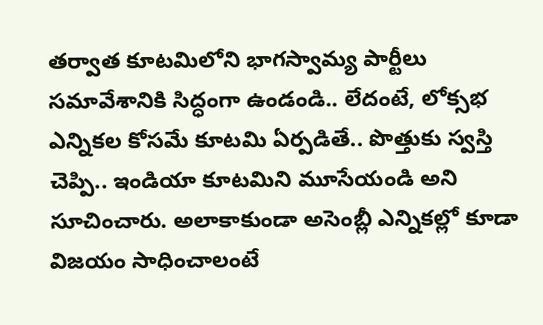తర్వాత కూటమిలోని భాగస్వామ్య పార్టీలు సమావేశానికి సిద్ధంగా ఉండండి.. లేదంటే, లోక్సభ ఎన్నికల కోసమే కూటమి ఏర్పడితే.. పొత్తుకు స్వస్తి చెప్పి.. ఇండియా కూటమిని మూసేయండి అని సూచించారు. అలాకాకుండా అసెంబ్లీ ఎన్నికల్లో కూడా విజయం సాధించాలంటే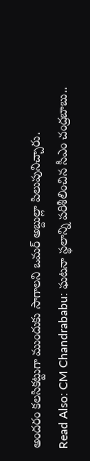అందరం కలసికట్టుగా ముందుకు సాగాలని ఒమర్ అబ్దుల్లా పిలుపునిచ్చారు.
Read Also: CM Chandrababu: ఘటనా స్థలాన్ని పరిశీలించిన సీఎం చంద్రబాబు..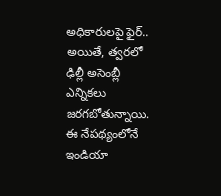అధికారులపై ఫైర్..
అయితే, త్వరలో ఢిల్లీ అసెంబ్లీ ఎన్నికలు జరగబోతున్నాయి. ఈ నేపథ్యంలోనే ఇండియా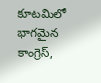కూటమిలో భాగమైన కాంగ్రెస్,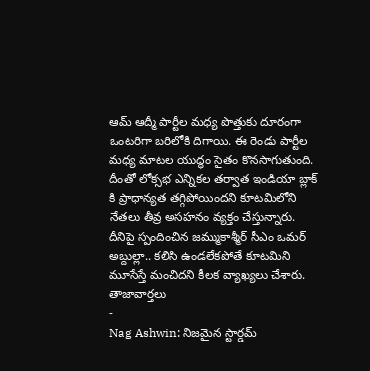ఆమ్ ఆద్మీ పార్టీల మధ్య పొత్తుకు దూరంగా ఒంటరిగా బరిలోకి దిగాయి. ఈ రెండు పార్టీల మధ్య మాటల యుద్ధం సైతం కొనసాగుతుంది. దీంతో లోక్సభ ఎన్నికల తర్వాత ఇండియా బ్లాక్ కి ప్రాధాన్యత తగ్గిపోయిందని కూటమిలోని నేతలు తీవ్ర అసహనం వ్యక్తం చేస్తున్నారు. దీనిపై స్పందించిన జమ్ముకాశ్మీర్ సీఎం ఒమర్ అబ్దుల్లా.. కలిసి ఉండలేకపోతే కూటమిని మూసేస్తే మంచిదని కీలక వ్యాఖ్యలు చేశారు.
తాజావార్తలు
-
Nag Ashwin: నిజమైన స్టార్డమ్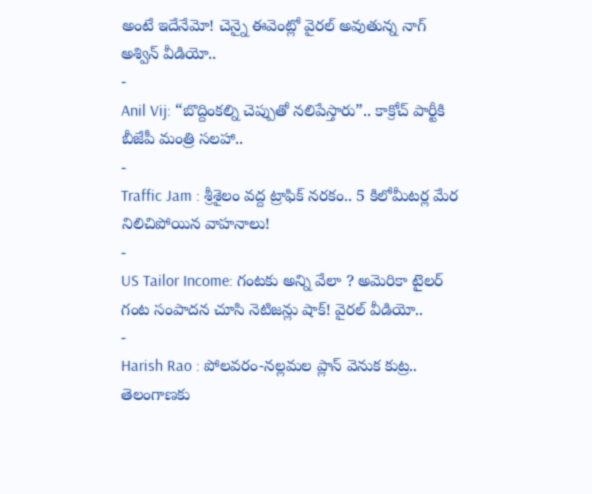అంటే ఇదేనేమో! చెన్నై ఈవెంట్లో వైరల్ అవుతున్న నాగ్ అశ్విన్ వీడియో..
-
Anil Vij: “బొద్దింకల్ని చెప్పుతో నలిపేస్తారు”.. కాక్రోచ్ పార్టీకి బీజేపీ మంత్రి సలహా..
-
Traffic Jam : శ్రీశైలం వద్ద ట్రాఫిక్ నరకం.. 5 కిలోమీటర్ల మేర నిలిచిపోయిన వాహనాలు!
-
US Tailor Income: గంటకు అన్ని వేలా ? అమెరికా టైలర్ గంట సంపాదన చూసి నెటిజన్లు షాక్! వైరల్ వీడియో..
-
Harish Rao : పోలవరం-నల్లమల ప్లాన్ వెనుక కుట్ర.. తెలంగాణకు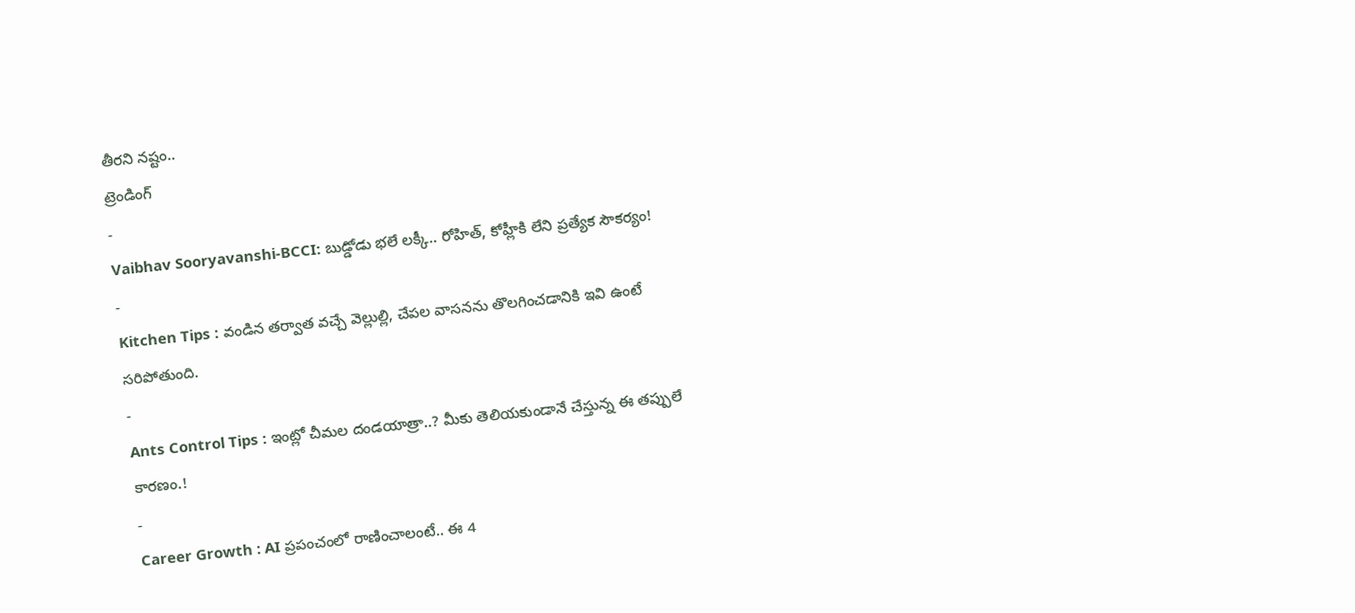తీరని నష్టం..
ట్రెండింగ్
-
Vaibhav Sooryavanshi-BCCI: బుడ్డోడు భలే లక్కీ.. రోహిత్, కోహ్లీకి లేని ప్రత్యేక సౌకర్యం!
-
Kitchen Tips : వండిన తర్వాత వచ్చే వెల్లుల్లి, చేపల వాసనను తొలగించడానికి ఇవి ఉంటే సరిపోతుంది.
-
Ants Control Tips : ఇంట్లో చీమల దండయాత్రా..? మీకు తెలియకుండానే చేస్తున్న ఈ తప్పులే కారణం.!
-
Career Growth : AI ప్రపంచంలో రాణించాలంటే.. ఈ 4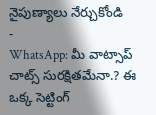నైపుణ్యాలు నేర్చుకోండి
-
WhatsApp: మీ వాట్సాప్ చాట్స్ సురక్షితమేనా.? ఈ ఒక్క సెట్టింగ్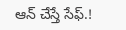ఆన్ చేస్తే సేఫ్.!